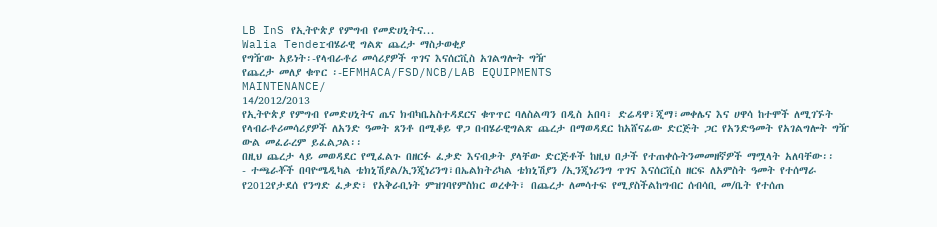LB InS የኢትዮጵያ የምግብ የመድሀኒትና...
Walia Tenderብሄራዊ ግልጽ ጨረታ ማስታወቂያ
የግዥው አይነት፡-የላብራቶሪ መሳሪያዎች ጥገና እናሰርቪስ አገልግሎት ግዥ
የጨረታ መለያ ቁጥር ፡-EFMHACA/FSD/NCB/LAB EQUIPMENTS
MAINTENANCE/
14/2012/2013
የኢትዮጵያ የምግብ የመድሀኒትና ጤና ክብካቤአስተዳደርና ቁጥጥር ባለስልጣን በዲስ አበባ፣ ድሬዳዋ፣ጂማ፣መቀሌና እና ሀዋሳ ከተሞች ለሚገኙት የላብራቶሪመሳሪያዎች ለአንድ ዓመት ጸንቶ በሚቆይ ዋጋ በብሄራዊግልጽ ጨረታ በማወዳደር ከአሸናፊው ድርጅት ጋር የአንድዓመት የአገልግሎት ግዥ ውል መፈራረም ይፈልጋል፡፡
በዚህ ጨረታ ላይ መወዳደር የሚፈልጉ በዘርፉ ፈቃድ እናብቃት ያላቸው ድርጅቶች ከዚህ በታች የተጠቀሱትንመመዘኛዎች ማሟላት አለባቸው፡፡
- ተጫራቾች በባዮሜዲካል ቴክኒሽያል/ኢንጂነሪንግ፣በኤልክትሪካል ቴክኒሽያን /ኢንጂነሪንግ ጥገና እናሰርቪስ ዘርፍ ለአምስት ዓመት የተሰማራ የ2012የታደሰ የንግድ ፈቃድ፣ የአቅራቢነት ምዝገባየምስክር ወረቀት፣ በጨረታ ለመሳተፍ የሚያስችልከግብር ሰብሳቢ መ/ቤት የተሰጠ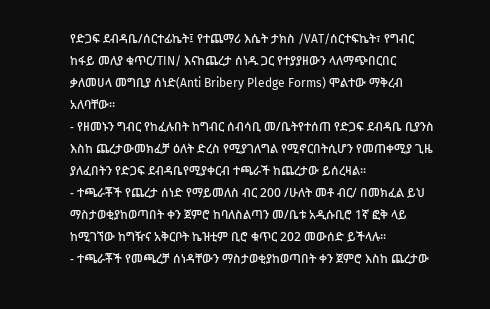የድጋፍ ደብዳቤ/ሰርተፊኬት፤ የተጨማሪ እሴት ታክስ /VAT/ሰርተፍኬት፣ የግብር ከፋይ መለያ ቁጥር/TIN/ እናከጨረታ ሰነዱ ጋር የተያያዘውን ላለማጭበርበር ቃለመሀላ መግቢያ ሰነድ(Anti Bribery Pledge Forms) ሞልተው ማቅረብ አለባቸው።
- የዘመኑን ግብር የከፈሉበት ከግብር ሰብሳቢ መ/ቤትየተሰጠ የድጋፍ ደብዳቤ ቢያንስ እስከ ጨረታውመክፈቻ ዕለት ድረስ የሚያገለግል የሚኖርበትሲሆን የመጠቀሚያ ጊዜ ያለፈበትን የድጋፍ ደብዳቤየሚያቀርብ ተጫራች ከጨረታው ይሰረዛል፡፡
- ተጫራቾች የጨረታ ሰነድ የማይመለስ ብር 200 /ሁለት መቶ ብር/ በመክፈል ይህ ማስታወቂያከወጣበት ቀን ጀምሮ ከባለስልጣን መ/ቤቱ አዲሱቢሮ 1ኛ ፎቅ ላይ ከሚገኘው ከግዥና አቅርቦት ኬዝቲም ቢሮ ቁጥር 202 መውሰድ ይችላሉ፡፡
- ተጫራቾች የመጫረቻ ሰነዳቸውን ማስታወቂያከወጣበት ቀን ጀምሮ እስከ ጨረታው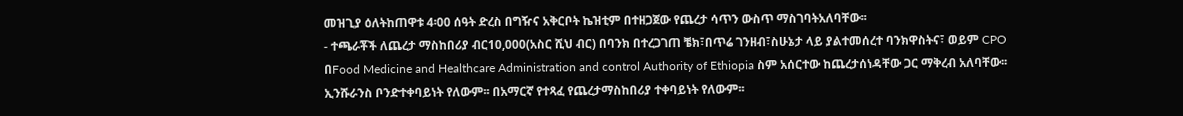መዝጊያ ዕለትከጠዋቱ 4፡00 ሰዓት ድረስ በግዥና አቅርቦት ኬዝቲም በተዘጋጀው የጨረታ ሳጥን ውስጥ ማስገባትአለባቸው፡፡
- ተጫራቾች ለጨረታ ማስከበሪያ ብር10,000(አስር ሺህ ብር) በባንክ በተረጋገጠ ቼክ፣በጥሬ ገንዘብ፣ስሁኔታ ላይ ያልተመሰረተ ባንክዋስትና፣ ወይም CPO በFood Medicine and Healthcare Administration and control Authority of Ethiopia ስም አሰርተው ከጨረታሰነዳቸው ጋር ማቅረብ አለባቸው፡፡ ኢንሹራንስ ቦንድተቀባይነት የለውም፡፡ በአማርኛ የተጻፈ የጨረታማስከበሪያ ተቀባይነት የለውም፡፡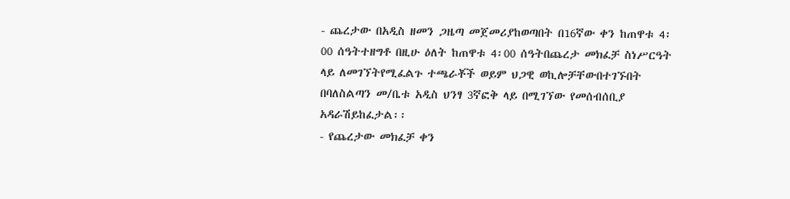- ጨረታው በአዲስ ዘመን ጋዜጣ መጀመሪያከወጣበት በ16ኛው ቀን ከጠዋቱ 4፡00 ሰዓትተዘግቶ በዚሁ ዕለት ከጠዋቱ 4፡00 ሰዓትበጨረታ መክፈቻ ስነሥርዓት ላይ ለመገኘትየሚፈልጉ ተጫራቾች ወይም ህጋዊ ወኪሎቻቸውበተገኙበት በባለስልጣን መ/ቤቱ አዲስ ህንፃ 3ኛፎቅ ላይ በሚገኘው የመሰብሰቢያ አዳራሽይከፈታል፡፡
- የጨረታው መክፈቻ ቀን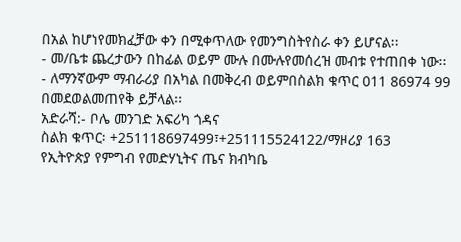በአል ከሆነየመክፈቻው ቀን በሚቀጥለው የመንግስትየስራ ቀን ይሆናል፡፡
- መ/ቤቱ ጨረታውን በከፊል ወይም ሙሉ በሙሉየመሰረዝ መብቱ የተጠበቀ ነው፡፡
- ለማንኛውም ማብራሪያ በአካል በመቅረብ ወይምበስልክ ቁጥር 011 86974 99 በመደወልመጠየቅ ይቻላል፡፡
አድራሻ:- ቦሌ መንገድ አፍሪካ ጎዳና
ስልክ ቁጥር፡ +251118697499፣+251115524122/ማዞሪያ 163
የኢትዮጵያ የምግብ የመድሃኒትና ጤና ክብካቤ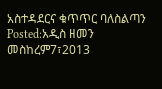አስተዳደርና ቁጥጥር ባለስልጣን
Posted:አዲስ ዘመን መስከረም7፣2013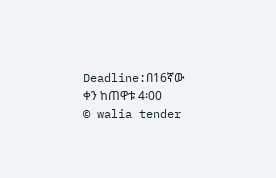Deadline:በ16ኛው ቀን ከጠዋቱ 4፡00
© walia tender